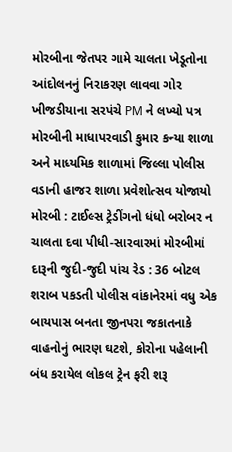મોરબીના જેતપર ગામે ચાલતા ખેડૂતોના આંદોલનનું નિરાકરણ લાવવા ગોર ખીજડીયાના સરપંચે PM ને લખ્યો પત્ર મોરબીની માધાપરવાડી કુમાર કન્યા શાળા અને માધ્યમિક શાળામાં જિલ્લા પોલીસ વડાની હાજર શાળા પ્રવેશોત્સવ યોજાયો મોરબી : ટાઈલ્સ ટ્રેડીંગનો ધંધો બરોબર ન ચાલતા દવા પીધી-સારવારમાં મોરબીમાં દારૂની જુદી-જુદી પાંચ રેડ : 36 બોટલ શરાબ પકડતી પોલીસ વાંકાનેરમાં વધુ એક બાયપાસ બનતા જીનપરા જકાતનાકે વાહનોનું ભારણ ઘટશે, કોરોના પહેલાની બંધ કરાયેલ લોકલ ટ્રેન ફરી શરૂ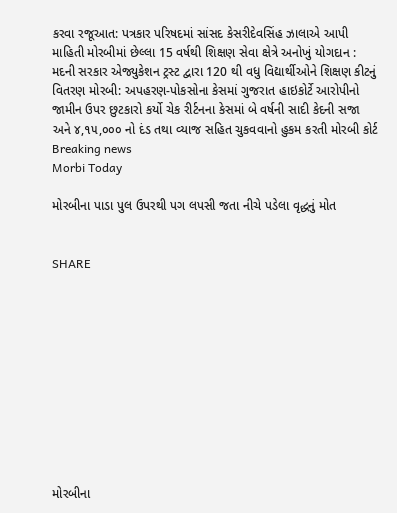કરવા રજૂઆત: પત્રકાર પરિષદમાં સાંસદ કેસરીદેવસિંહ ઝાલાએ આપી માહિતી મોરબીમાં છેલ્લા 15 વર્ષથી શિક્ષણ સેવા ક્ષેત્રે અનોખું યોગદાન : મદની સરકાર એજ્યુકેશન ટ્રસ્ટ દ્વારા 120 થી વધુ વિદ્યાર્થીઓને શિક્ષણ કીટનું વિતરણ મોરબી: અપહરણ-પોકસોના કેસમાં ગુજરાત હાઇકોર્ટે આરોપીનો જામીન ઉપર છુટકારો કર્યો ચેક રીર્ટનના કેસમાં બે વર્ષની સાદી કેદની સજા અને ૪,૧૫,૦૦૦ નો દંડ તથા વ્યાજ સહિત ચુકવવાનો હુકમ કરતી મોરબી કોર્ટ
Breaking news
Morbi Today

મોરબીના પાડા પુલ ઉપરથી પગ લપસી જતા નીચે પડેલા વૃદ્ધનું મોત


SHARE











મોરબીના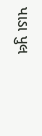પાડા પુલ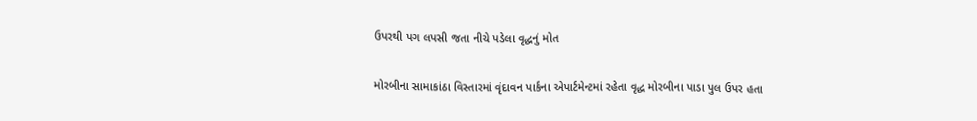ઉપરથી પગ લપસી જતા નીચે પડેલા વૃદ્ધનું મોત

મોરબીના સામાકાંઠા વિસ્તારમાં વૃંદાવન પાર્કના એપાર્ટમેન્ટમાં રહેતા વૃદ્ધ મોરબીના પાડા પુલ ઉપર હતા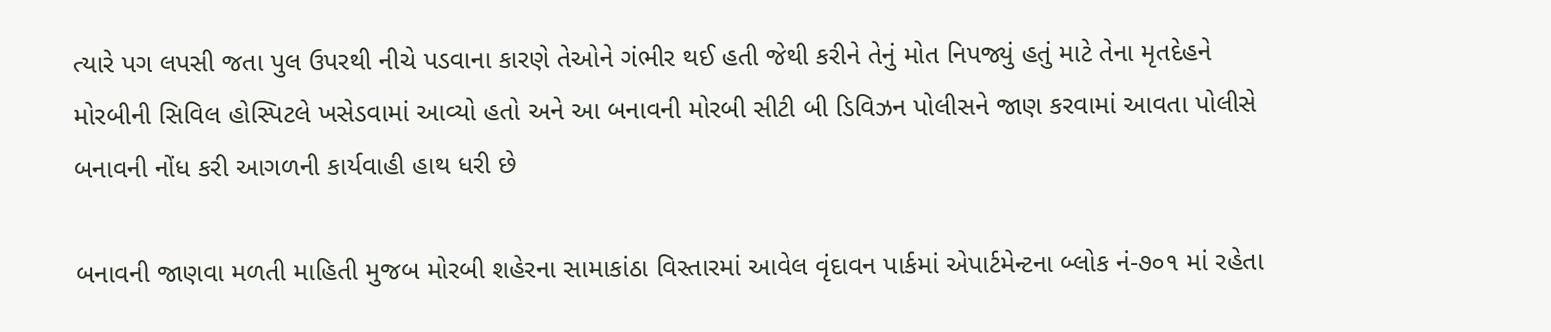ત્યારે પગ લપસી જતા પુલ ઉપરથી નીચે પડવાના કારણે તેઓને ગંભીર થઈ હતી જેથી કરીને તેનું મોત નિપજ્યું હતું માટે તેના મૃતદેહને મોરબીની સિવિલ હોસ્પિટલે ખસેડવામાં આવ્યો હતો અને આ બનાવની મોરબી સીટી બી ડિવિઝન પોલીસને જાણ કરવામાં આવતા પોલીસે બનાવની નોંધ કરી આગળની કાર્યવાહી હાથ ધરી છે

બનાવની જાણવા મળતી માહિતી મુજબ મોરબી શહેરના સામાકાંઠા વિસ્તારમાં આવેલ વૃંદાવન પાર્કમાં એપાર્ટમેન્ટના બ્લોક નં-૭૦૧ માં રહેતા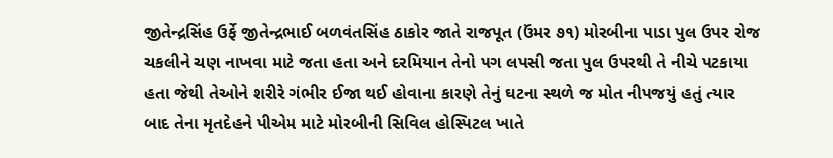જીતેન્દ્રસિંહ ઉર્ફે જીતેન્દ્રભાઈ બળવંતસિંહ ઠાકોર જાતે રાજપૂત (ઉંમર ૭૧) મોરબીના પાડા પુલ ઉપર રોજ ચકલીને ચણ નાખવા માટે જતા હતા અને દરમિયાન તેનો પગ લપસી જતા પુલ ઉપરથી તે નીચે પટકાયા હતા જેથી તેઓને શરીરે ગંભીર ઈજા થઈ હોવાના કારણે તેનું ઘટના સ્થળે જ મોત નીપજયું હતું ત્યાર બાદ તેના મૃતદેહને પીએમ માટે મોરબીની સિવિલ હોસ્પિટલ ખાતે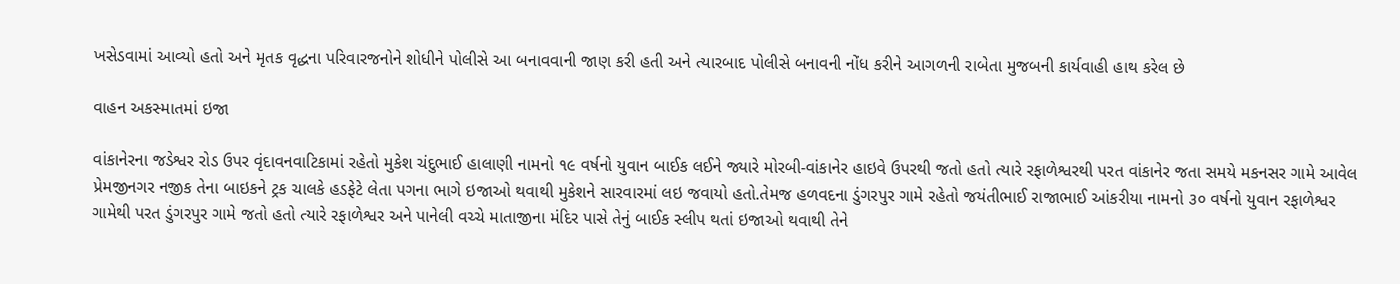ખસેડવામાં આવ્યો હતો અને મૃતક વૃદ્ધના પરિવારજનોને શોધીને પોલીસે આ બનાવવાની જાણ કરી હતી અને ત્યારબાદ પોલીસે બનાવની નોંધ કરીને આગળની રાબેતા મુજબની કાર્યવાહી હાથ કરેલ છે

વાહન અકસ્માતમાં ઇજા

વાંકાનેરના જડેશ્વર રોડ ઉપર વૃંદાવનવાટિકામાં રહેતો મુકેશ ચંદુભાઈ હાલાણી નામનો ૧૯ વર્ષનો યુવાન બાઈક લઈને જ્યારે મોરબી-વાંકાનેર હાઇવે ઉપરથી જતો હતો ત્યારે રફાળેશ્વરથી પરત વાંકાનેર જતા સમયે મકનસર ગામે આવેલ પ્રેમજીનગર નજીક તેના બાઇકને ટ્રક ચાલકે હડફેટે લેતા પગના ભાગે ઇજાઓ થવાથી મુકેશને સારવારમાં લઇ જવાયો હતો.તેમજ હળવદના ડુંગરપુર ગામે રહેતો જયંતીભાઈ રાજાભાઈ આંકરીયા નામનો ૩૦ વર્ષનો યુવાન રફાળેશ્વર ગામેથી પરત ડુંગરપુર ગામે જતો હતો ત્યારે રફાળેશ્વર અને પાનેલી વચ્ચે માતાજીના મંદિર પાસે તેનું બાઈક સ્લીપ થતાં ઇજાઓ થવાથી તેને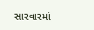સારવારમાં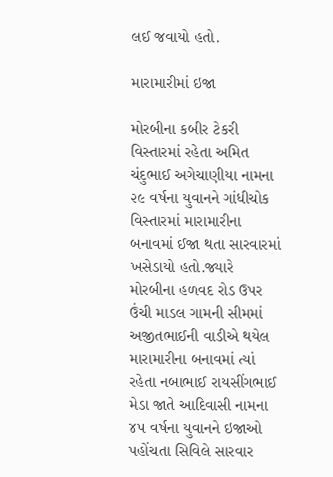લઈ જવાયો હતો.

મારામારીમાં ઇજા

મોરબીના કબીર ટેકરી વિસ્તારમાં રહેતા અમિત ચંદુભાઈ અગેચાણીયા નામના ૨૯ વર્ષના યુવાનને ગાંધીચોક વિસ્તારમાં મારામારીના બનાવમાં ઈજા થતા સારવારમાં ખસેડાયો હતો.જ્યારે મોરબીના હળવદ રોડ ઉપર ઉંચી માડલ ગામની સીમમાં અજીતભાઈની વાડીએ થયેલ મારામારીના બનાવમાં ત્યાં રહેતા નબાભાઈ રાયસીંગભાઈ મેડા જાતે આદિવાસી નામના ૪૫ વર્ષના યુવાનને ઇજાઓ પહોંચતા સિવિલે સારવાર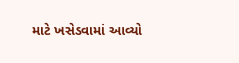માટે ખસેડવામાં આવ્યો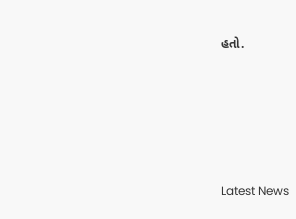હતો.






Latest News